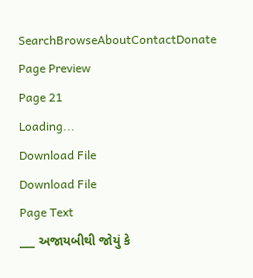SearchBrowseAboutContactDonate
Page Preview
Page 21
Loading...
Download File
Download File
Page Text
___ અજાયબીથી જોયું કે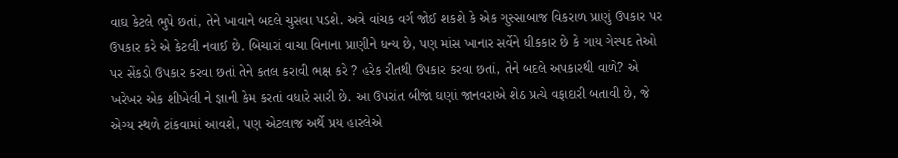વાઘ કેટલે ભુપે છતાં, તેને ખાવાને બદલે ચુસવા પડશે. અત્રે વાંચક વર્ગ જોઈ શકશે કે એક ગુસ્સાબાજ વિકરાળ પ્રાણું ઉપકાર પર ઉપકાર કરે એ કેટલી નવાઈ છે. બિચારાં વાચા વિનાના પ્રાણીને ધન્ય છે, પણ માંસ ખાનાર સર્વેને ધીકકાર છે કે ગાય ગેસ્પદ તેઓ પર સેંકડો ઉપકાર કરવા છતાં તેને કતલ કરાવી ભક્ષ કરે ? હરેક રીતથી ઉપકાર કરવા છતાં, તેને બદલે અપકારથી વાળે? એ ખરેખર એક શીખેલી ને જ્ઞાની કેમ કરતાં વધારે સારી છે. આ ઉપરાંત બીજાં ઘણાં જાનવરાએ શેઠ પ્રત્યે વફાદારી બતાવી છે, જે એગ્ય સ્થળે ટાંકવામાં આવશે, પણ એટલાજ અર્થે પ્રય હારલેએ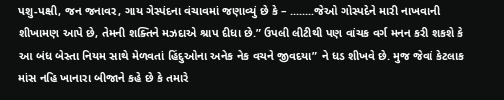પશુ-પક્ષી, જન જનાવર, ગાય ગેસ્પંદના વંચાવમાં જણાવ્યું છે કે – ........જેઓ ગોસ્પદેને મારી નાખવાની શીખામણ આપે છે, તેમની શક્તિને મઝદાએ શ્રાપ દીધા છે.” ઉપલી લીટીથી પણ વાંચક વર્ગ મનન કરી શકશે કે આ બંધ બેસ્તા નિયમ સાથે મેળવતાં હિંદુઓના અનેક નેક વચને જીવદયા” ને ધડ શીખવે છે. મુજ જેવાં કેટલાક માંસ નહિ ખાનારા બીજાને કહે છે કે તમારે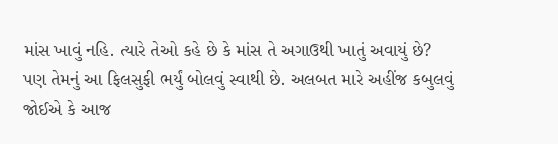માંસ ખાવું નહિ. ત્યારે તેઓ કહે છે કે માંસ તે અગાઉથી ખાતું અવાયું છે? પણ તેમનું આ ફિલસુફી ભર્યું બોલવું સ્વાથી છે. અલબત મારે અહીંજ કબુલવું જોઈએ કે આજ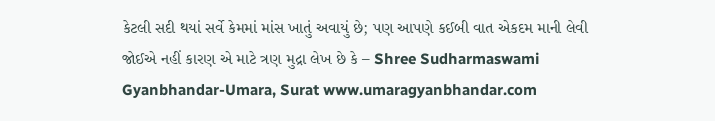કેટલી સદી થયાં સર્વે કેમમાં માંસ ખાતું અવાયું છે; પણ આપણે કઈબી વાત એકદમ માની લેવી જોઈએ નહીં કારણ એ માટે ત્રણ મુદ્રા લેખ છે કે – Shree Sudharmaswami Gyanbhandar-Umara, Surat www.umaragyanbhandar.com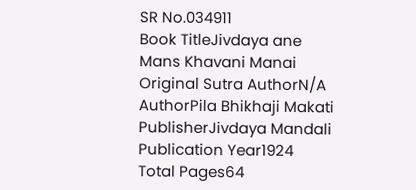SR No.034911
Book TitleJivdaya ane Mans Khavani Manai
Original Sutra AuthorN/A
AuthorPila Bhikhaji Makati
PublisherJivdaya Mandali
Publication Year1924
Total Pages64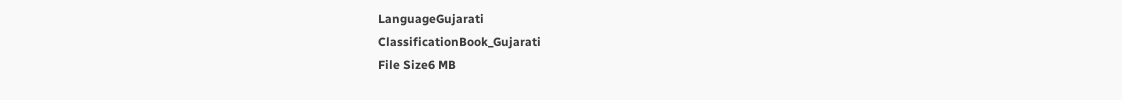LanguageGujarati
ClassificationBook_Gujarati
File Size6 MB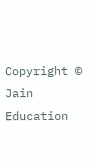Copyright © Jain Education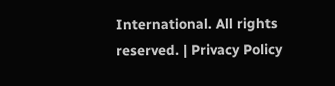International. All rights reserved. | Privacy Policy